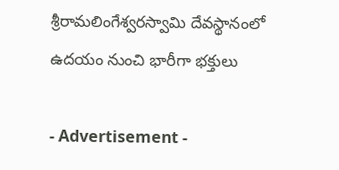శ్రీరామలింగేశ్వరస్వామి దేవస్థానంలో ఉదయం నుంచి భారీగా భక్తులు

- Advertisement -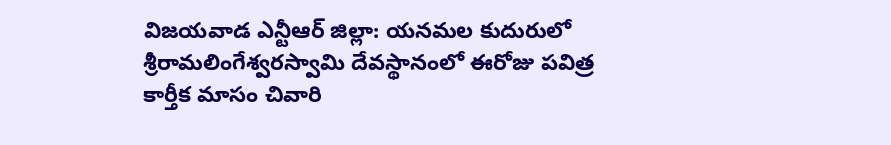విజయవాడ ఎన్టీఆర్ జిల్లా: యనమల కుదురులో శ్రీరామలింగేశ్వరస్వామి దేవస్థానంలో ఈరోజు పవిత్ర కార్తీక మాసం చివారి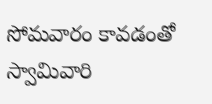సోమవారం కావడంతో స్వామివారి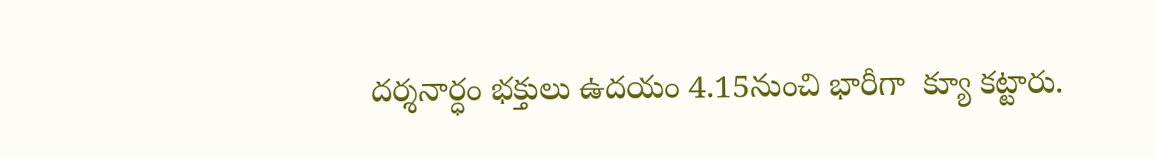దర్శనార్ధం భక్తులు ఉదయం 4.15నుంచి భారీగా  క్యూ కట్టారు.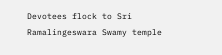Devotees flock to Sri Ramalingeswara Swamy temple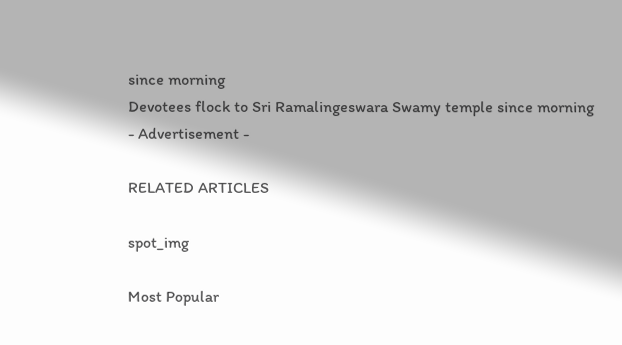since morning
Devotees flock to Sri Ramalingeswara Swamy temple since morning
- Advertisement -

RELATED ARTICLES

spot_img

Most Popular